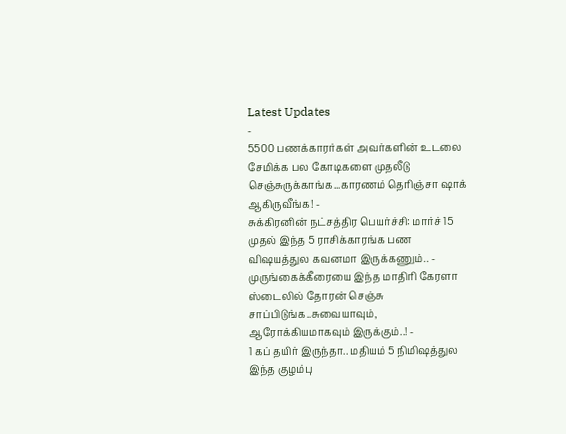Latest Updates
-
5500 பணக்காரர்கள் அவர்களின் உடலை சேமிக்க பல கோடிகளை முதலீடு செஞ்சுருக்காங்க...காரணம் தெரிஞ்சா ஷாக் ஆகிருவீங்க! -
சுக்கிரனின் நட்சத்திர பெயர்ச்சி: மார்ச் 15 முதல் இந்த 5 ராசிக்காரங்க பண விஷயத்துல கவனமா இருக்கணும்.. -
முருங்கைக்கீரையை இந்த மாதிரி கேரளா ஸ்டைலில் தோரன் செஞ்சு சாப்பிடுங்க..சுவையாவும், ஆரோக்கியமாகவும் இருக்கும்..! -
1 கப் தயிர் இருந்தா.. மதியம் 5 நிமிஷத்துல இந்த குழம்பு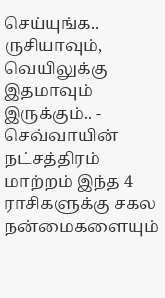செய்யுங்க.. ருசியாவும், வெயிலுக்கு இதமாவும் இருக்கும்.. -
செவ்வாயின் நட்சத்திரம் மாற்றம் இந்த 4 ராசிகளுக்கு சகல நன்மைகளையும்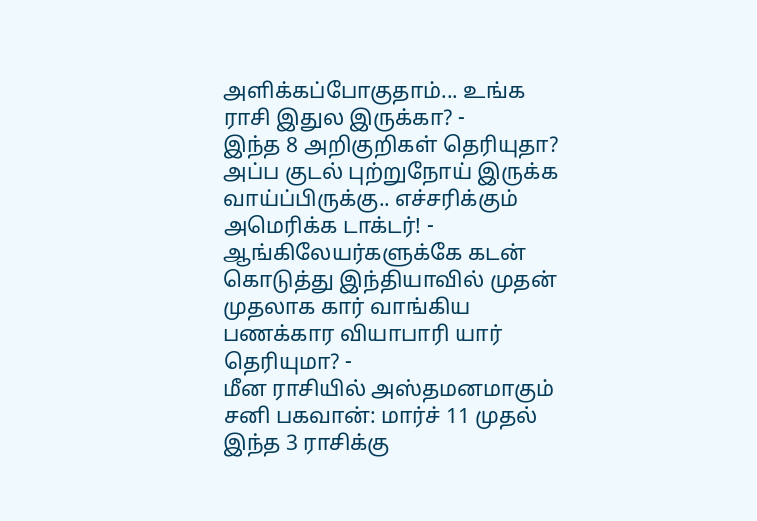அளிக்கப்போகுதாம்... உங்க ராசி இதுல இருக்கா? -
இந்த 8 அறிகுறிகள் தெரியுதா? அப்ப குடல் புற்றுநோய் இருக்க வாய்ப்பிருக்கு.. எச்சரிக்கும் அமெரிக்க டாக்டர்! -
ஆங்கிலேயர்களுக்கே கடன் கொடுத்து இந்தியாவில் முதன் முதலாக கார் வாங்கிய பணக்கார வியாபாரி யார் தெரியுமா? -
மீன ராசியில் அஸ்தமனமாகும் சனி பகவான்: மார்ச் 11 முதல் இந்த 3 ராசிக்கு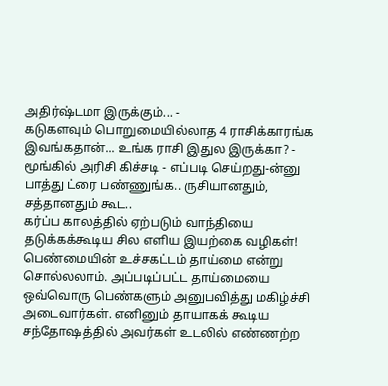அதிர்ஷ்டமா இருக்கும்... -
கடுகளவும் பொறுமையில்லாத 4 ராசிக்காரங்க இவங்கதான்... உங்க ராசி இதுல இருக்கா? -
மூங்கில் அரிசி கிச்சடி - எப்படி செய்றது-ன்னு பாத்து ட்ரை பண்ணுங்க.. ருசியானதும், சத்தானதும் கூட..
கர்ப்ப காலத்தில் ஏற்படும் வாந்தியை தடுக்கக்கூடிய சில எளிய இயற்கை வழிகள்!
பெண்மையின் உச்சகட்டம் தாய்மை என்று சொல்லலாம். அப்படிப்பட்ட தாய்மையை ஒவ்வொரு பெண்களும் அனுபவித்து மகிழ்ச்சி அடைவார்கள். எனினும் தாயாகக் கூடிய சந்தோஷத்தில் அவர்கள் உடலில் எண்ணற்ற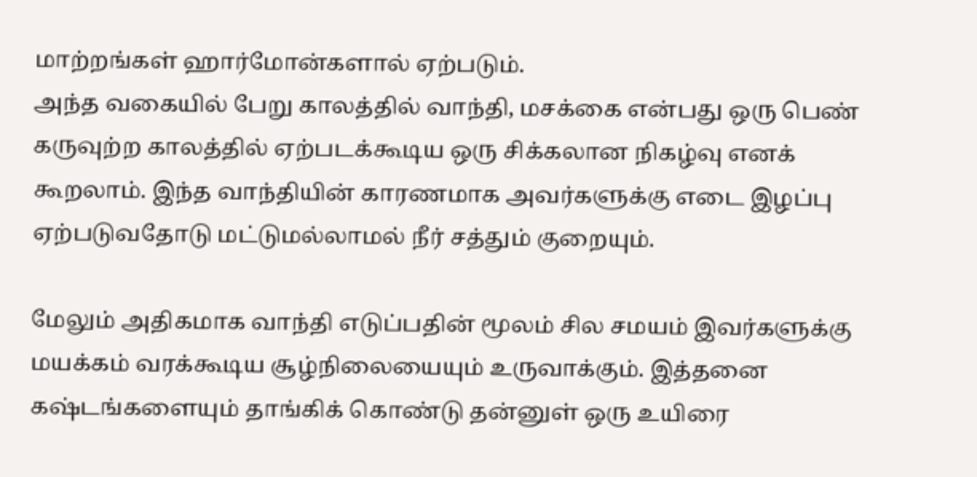மாற்றங்கள் ஹார்மோன்களால் ஏற்படும்.
அந்த வகையில் பேறு காலத்தில் வாந்தி, மசக்கை என்பது ஒரு பெண் கருவுற்ற காலத்தில் ஏற்படக்கூடிய ஒரு சிக்கலான நிகழ்வு எனக் கூறலாம். இந்த வாந்தியின் காரணமாக அவர்களுக்கு எடை இழப்பு ஏற்படுவதோடு மட்டுமல்லாமல் நீர் சத்தும் குறையும்.

மேலும் அதிகமாக வாந்தி எடுப்பதின் மூலம் சில சமயம் இவர்களுக்கு மயக்கம் வரக்கூடிய சூழ்நிலையையும் உருவாக்கும். இத்தனை கஷ்டங்களையும் தாங்கிக் கொண்டு தன்னுள் ஒரு உயிரை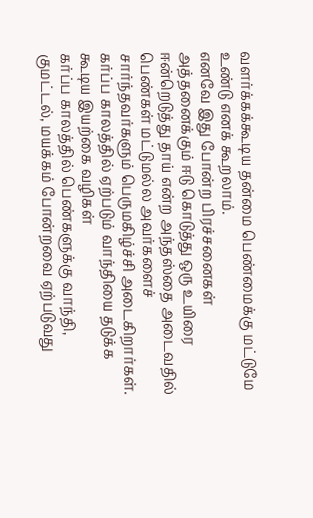வளர்க்கக்கூடிய தன்மை பெண்மைக்கு மட்டுமே உண்டு எனக் கூறலாம்.
எனவே இது போன்ற பிரச்சனைகள் அத்தனைக்கும் ஈடு கொடுத்து ஒரு உயிரை ஈன்றெடுத்து தாய் என்ற அந்தஸ்தை அடைவதில் பெண்கள் மட்டுமல்ல அவர்களைச் சார்ந்தவர்களும் பெருமகிழ்ச்சி அடைகிறார்கள்.
கர்ப்ப காலத்தில் ஏற்படும் வாந்தியை தடுக்க கூடிய இயற்கை வழிகள்
கர்ப்ப காலத்தில் பெண்களுக்கு வாந்தி, குமட்டல், மயக்கம் போன்றவை ஏற்படுவது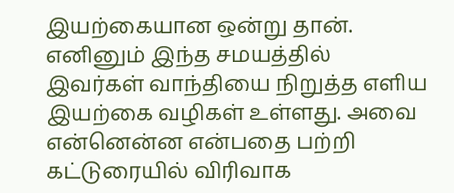இயற்கையான ஒன்று தான். எனினும் இந்த சமயத்தில் இவர்கள் வாந்தியை நிறுத்த எளிய இயற்கை வழிகள் உள்ளது. அவை என்னென்ன என்பதை பற்றி கட்டுரையில் விரிவாக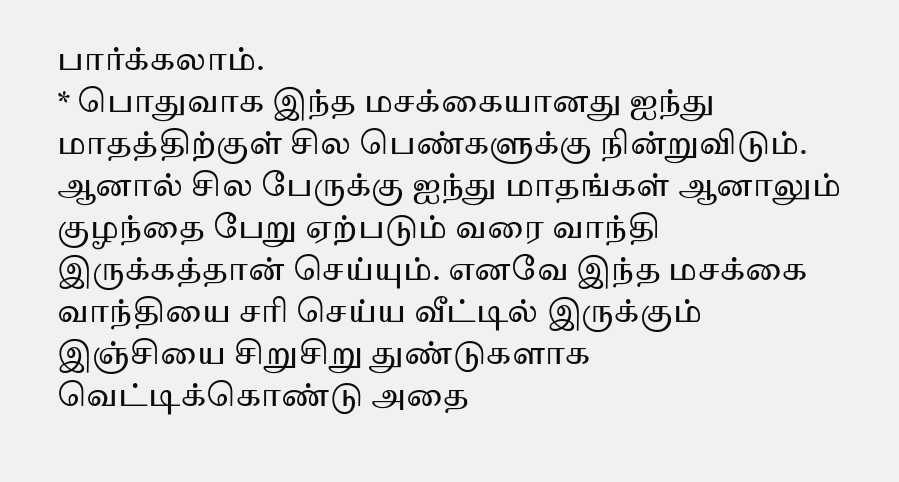பார்க்கலாம்.
* பொதுவாக இந்த மசக்கையானது ஐந்து மாதத்திற்குள் சில பெண்களுக்கு நின்றுவிடும். ஆனால் சில பேருக்கு ஐந்து மாதங்கள் ஆனாலும் குழந்தை பேறு ஏற்படும் வரை வாந்தி இருக்கத்தான் செய்யும். எனவே இந்த மசக்கை வாந்தியை சரி செய்ய வீட்டில் இருக்கும் இஞ்சியை சிறுசிறு துண்டுகளாக வெட்டிக்கொண்டு அதை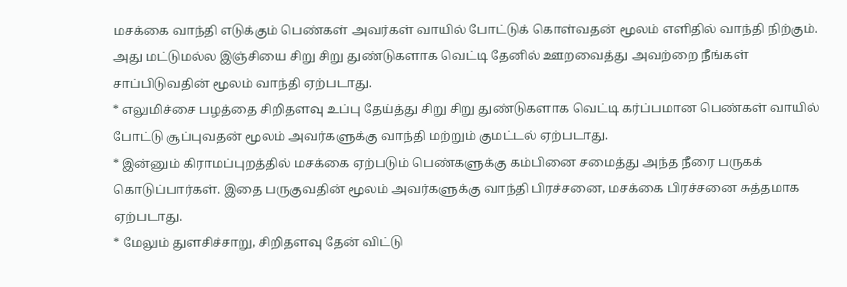மசக்கை வாந்தி எடுக்கும் பெண்கள் அவர்கள் வாயில் போட்டுக் கொள்வதன் மூலம் எளிதில் வாந்தி நிற்கும். அது மட்டுமல்ல இஞ்சியை சிறு சிறு துண்டுகளாக வெட்டி தேனில் ஊறவைத்து அவற்றை நீங்கள் சாப்பிடுவதின் மூலம் வாந்தி ஏற்படாது.
* எலுமிச்சை பழத்தை சிறிதளவு உப்பு தேய்த்து சிறு சிறு துண்டுகளாக வெட்டி கர்ப்பமான பெண்கள் வாயில் போட்டு சூப்புவதன் மூலம் அவர்களுக்கு வாந்தி மற்றும் குமட்டல் ஏற்படாது.
* இன்னும் கிராமப்புறத்தில் மசக்கை ஏற்படும் பெண்களுக்கு கம்பினை சமைத்து அந்த நீரை பருகக் கொடுப்பார்கள். இதை பருகுவதின் மூலம் அவர்களுக்கு வாந்தி பிரச்சனை, மசக்கை பிரச்சனை சுத்தமாக ஏற்படாது.
* மேலும் துளசிச்சாறு, சிறிதளவு தேன் விட்டு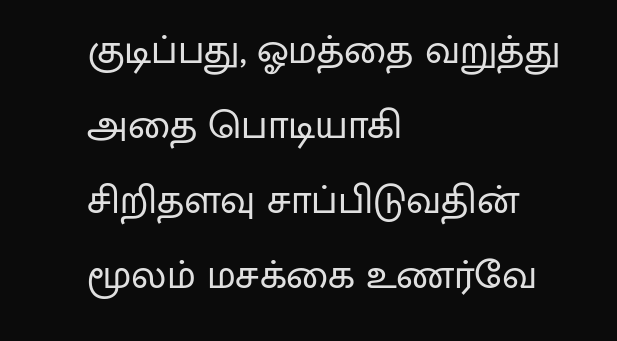குடிப்பது, ஓமத்தை வறுத்து அதை பொடியாகி சிறிதளவு சாப்பிடுவதின் மூலம் மசக்கை உணர்வே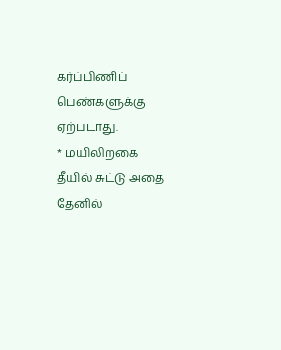கர்ப்பிணிப் பெண்களுக்கு ஏற்படாது.
* மயிலிறகை தீயில் சுட்டு அதை தேனில்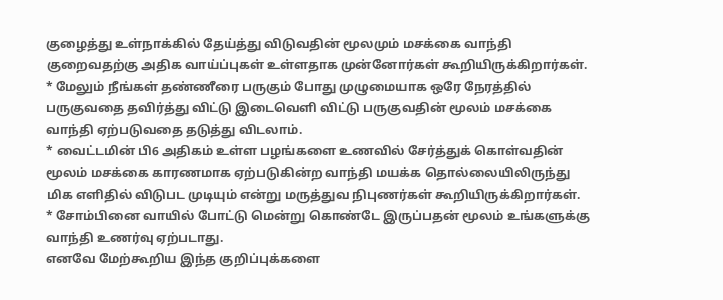குழைத்து உள்நாக்கில் தேய்த்து விடுவதின் மூலமும் மசக்கை வாந்தி குறைவதற்கு அதிக வாய்ப்புகள் உள்ளதாக முன்னோர்கள் கூறியிருக்கிறார்கள்.
* மேலும் நீங்கள் தண்ணீரை பருகும் போது முழுமையாக ஒரே நேரத்தில் பருகுவதை தவிர்த்து விட்டு இடைவெளி விட்டு பருகுவதின் மூலம் மசக்கை வாந்தி ஏற்படுவதை தடுத்து விடலாம்.
* வைட்டமின் பி6 அதிகம் உள்ள பழங்களை உணவில் சேர்த்துக் கொள்வதின் மூலம் மசக்கை காரணமாக ஏற்படுகின்ற வாந்தி மயக்க தொல்லையிலிருந்து மிக எளிதில் விடுபட முடியும் என்று மருத்துவ நிபுணர்கள் கூறியிருக்கிறார்கள்.
* சோம்பினை வாயில் போட்டு மென்று கொண்டே இருப்பதன் மூலம் உங்களுக்கு வாந்தி உணர்வு ஏற்படாது.
எனவே மேற்கூறிய இந்த குறிப்புக்களை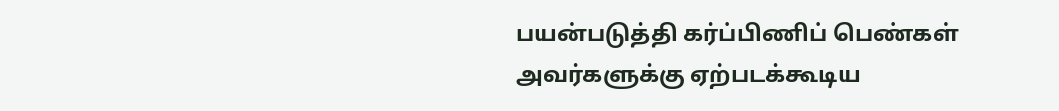பயன்படுத்தி கர்ப்பிணிப் பெண்கள் அவர்களுக்கு ஏற்படக்கூடிய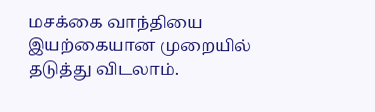மசக்கை வாந்தியை இயற்கையான முறையில் தடுத்து விடலாம்.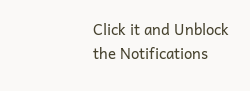Click it and Unblock the Notifications